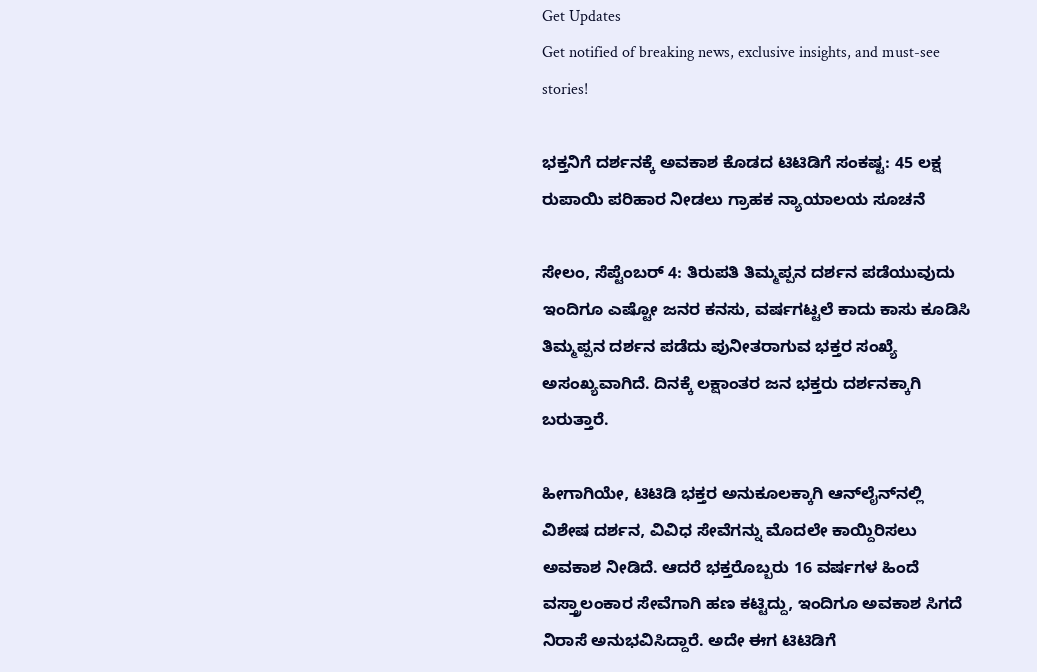Get Updates
Get notified of breaking news, exclusive insights, and must-see stories!

ಭಕ್ತನಿಗೆ ದರ್ಶನಕ್ಕೆ ಅವಕಾಶ ಕೊಡದ ಟಿಟಿಡಿಗೆ ಸಂಕಷ್ಟ: 45 ಲಕ್ಷ ರುಪಾಯಿ ಪರಿಹಾರ ನೀಡಲು ಗ್ರಾಹಕ ನ್ಯಾಯಾಲಯ ಸೂಚನೆ

ಸೇಲಂ, ಸೆಪ್ಟೆಂಬರ್ 4: ತಿರುಪತಿ ತಿಮ್ಮಪ್ಪನ ದರ್ಶನ ಪಡೆಯುವುದು ಇಂದಿಗೂ ಎಷ್ಟೋ ಜನರ ಕನಸು, ವರ್ಷಗಟ್ಟಲೆ ಕಾದು ಕಾಸು ಕೂಡಿಸಿ ತಿಮ್ಮಪ್ಪನ ದರ್ಶನ ಪಡೆದು ಪುನೀತರಾಗುವ ಭಕ್ತರ ಸಂಖ್ಯೆ ಅಸಂಖ್ಯವಾಗಿದೆ. ದಿನಕ್ಕೆ ಲಕ್ಷಾಂತರ ಜನ ಭಕ್ತರು ದರ್ಶನಕ್ಕಾಗಿ ಬರುತ್ತಾರೆ.

ಹೀಗಾಗಿಯೇ, ಟಿಟಿಡಿ ಭಕ್ತರ ಅನುಕೂಲಕ್ಕಾಗಿ ಆನ್‌ಲೈನ್‌ನಲ್ಲಿ ವಿಶೇಷ ದರ್ಶನ, ವಿವಿಧ ಸೇವೆಗನ್ನು ಮೊದಲೇ ಕಾಯ್ದಿರಿಸಲು ಅವಕಾಶ ನೀಡಿದೆ. ಆದರೆ ಭಕ್ತರೊಬ್ಬರು 16 ವರ್ಷಗಳ ಹಿಂದೆ ವಸ್ತ್ರಾಲಂಕಾರ ಸೇವೆಗಾಗಿ ಹಣ ಕಟ್ಟಿದ್ದು, ಇಂದಿಗೂ ಅವಕಾಶ ಸಿಗದೆ ನಿರಾಸೆ ಅನುಭವಿಸಿದ್ದಾರೆ. ಅದೇ ಈಗ ಟಿಟಿಡಿಗೆ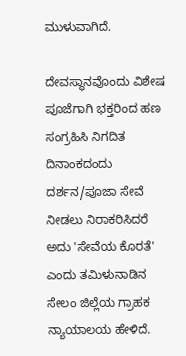ಮುಳುವಾಗಿದೆ.

ದೇವಸ್ಥಾನವೊಂದು ವಿಶೇಷ ಪೂಜೆಗಾಗಿ ಭಕ್ತರಿಂದ ಹಣ ಸಂಗ್ರಹಿಸಿ ನಿಗದಿತ ದಿನಾಂಕದಂದು ದರ್ಶನ/ಪೂಜಾ ಸೇವೆ ನೀಡಲು ನಿರಾಕರಿಸಿದರೆ ಅದು 'ಸೇವೆಯ ಕೊರತೆ' ಎಂದು ತಮಿಳುನಾಡಿನ ಸೇಲಂ ಜಿಲ್ಲೆಯ ಗ್ರಾಹಕ ನ್ಯಾಯಾಲಯ ಹೇಳಿದೆ.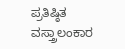ಪ್ರತಿಷ್ಠಿತ ವಸ್ತ್ರಾಲಂಕಾರ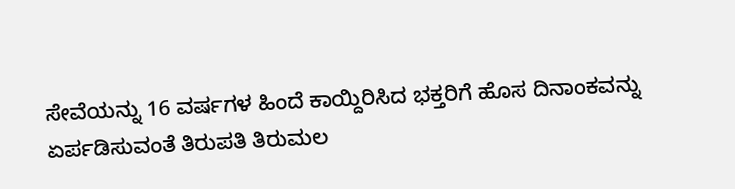ಸೇವೆಯನ್ನು 16 ವರ್ಷಗಳ ಹಿಂದೆ ಕಾಯ್ದಿರಿಸಿದ ಭಕ್ತರಿಗೆ ಹೊಸ ದಿನಾಂಕವನ್ನು ಏರ್ಪಡಿಸುವಂತೆ ತಿರುಪತಿ ತಿರುಮಲ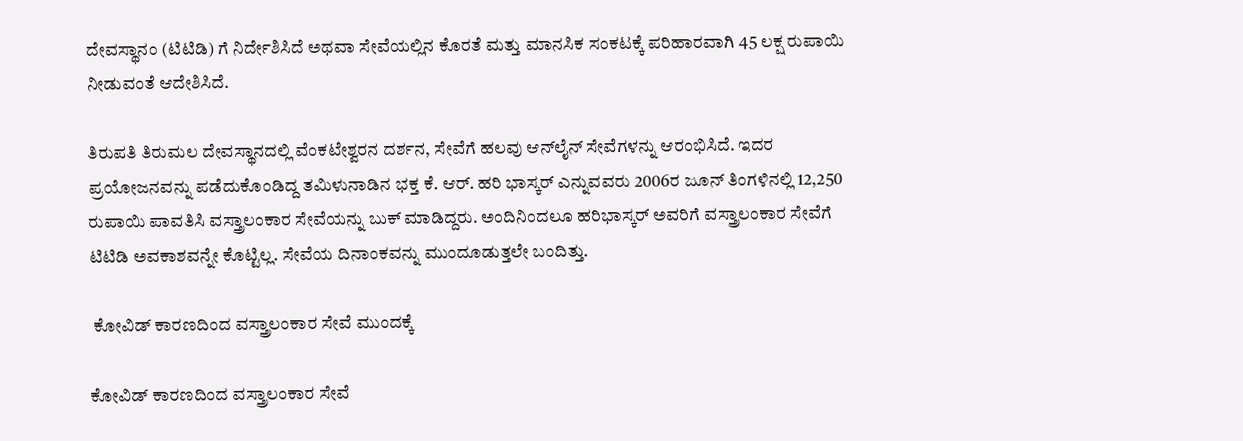ದೇವಸ್ಥಾನಂ (ಟಿಟಿಡಿ) ಗೆ ನಿರ್ದೇಶಿಸಿದೆ ಅಥವಾ ಸೇವೆಯಲ್ಲಿನ ಕೊರತೆ ಮತ್ತು ಮಾನಸಿಕ ಸಂಕಟಕ್ಕೆ ಪರಿಹಾರವಾಗಿ 45 ಲಕ್ಷ ರುಪಾಯಿ ನೀಡುವಂತೆ ಆದೇಶಿಸಿದೆ.

ತಿರುಪತಿ ತಿರುಮಲ ದೇವಸ್ಥಾನದಲ್ಲಿ ವೆಂಕಟೇಶ್ವರನ ದರ್ಶನ, ಸೇವೆಗೆ ಹಲವು ಆನ್‌ಲೈನ್ ಸೇವೆಗಳನ್ನು ಆರಂಭಿಸಿದೆ. ಇದರ ಪ್ರಯೋಜನವನ್ನು ಪಡೆದುಕೊಂಡಿದ್ದ ತಮಿಳುನಾಡಿನ ಭಕ್ತ ಕೆ. ಆರ್. ಹರಿ ಭಾಸ್ಕರ್ ಎನ್ನುವವರು 2006ರ ಜೂನ್ ತಿಂಗಳಿನಲ್ಲಿ 12,250 ರುಪಾಯಿ ಪಾವತಿಸಿ ವಸ್ತ್ರಾಲಂಕಾರ ಸೇವೆಯನ್ನು ಬುಕ್ ಮಾಡಿದ್ದರು. ಅಂದಿನಿಂದಲೂ ಹರಿಭಾಸ್ಕರ್ ಅವರಿಗೆ ವಸ್ತ್ರಾಲಂಕಾರ ಸೇವೆಗೆ ಟಿಟಿಡಿ ಅವಕಾಶವನ್ನೇ ಕೊಟ್ಟಿಲ್ಲ. ಸೇವೆಯ ದಿನಾಂಕವನ್ನು ಮುಂದೂಡುತ್ತಲೇ ಬಂದಿತ್ತು.

 ಕೋವಿಡ್ ಕಾರಣದಿಂದ ವಸ್ತ್ರಾಲಂಕಾರ ಸೇವೆ ಮುಂದಕ್ಕೆ

ಕೋವಿಡ್ ಕಾರಣದಿಂದ ವಸ್ತ್ರಾಲಂಕಾರ ಸೇವೆ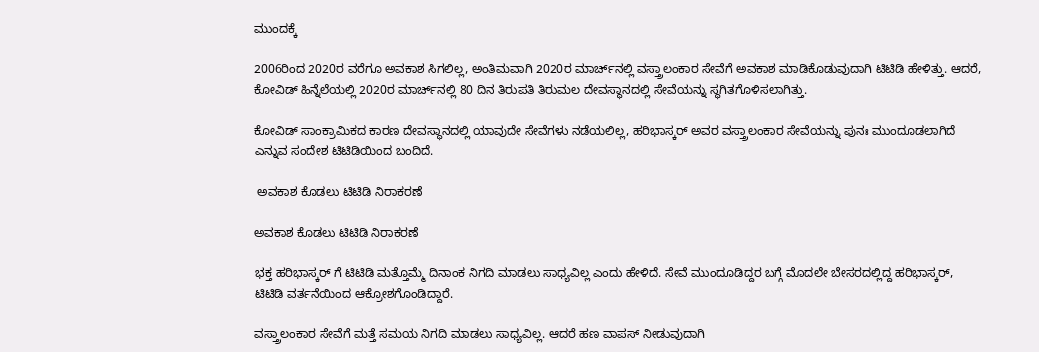ಮುಂದಕ್ಕೆ

2006ರಿಂದ 2020ರ ವರೆಗೂ ಅವಕಾಶ ಸಿಗಲಿಲ್ಲ, ಅಂತಿಮವಾಗಿ 2020ರ ಮಾರ್ಚ್‌ನಲ್ಲಿ ವಸ್ತ್ರಾಲಂಕಾರ ಸೇವೆಗೆ ಅವಕಾಶ ಮಾಡಿಕೊಡುವುದಾಗಿ ಟಿಟಿಡಿ ಹೇಳಿತ್ತು. ಆದರೆ, ಕೋವಿಡ್ ಹಿನ್ನೆಲೆಯಲ್ಲಿ 2020ರ ಮಾರ್ಚ್‌ನಲ್ಲಿ 80 ದಿನ ತಿರುಪತಿ ತಿರುಮಲ ದೇವಸ್ಥಾನದಲ್ಲಿ ಸೇವೆಯನ್ನು ಸ್ಥಗಿತಗೊಳಿಸಲಾಗಿತ್ತು.

ಕೋವಿಡ್ ಸಾಂಕ್ರಾಮಿಕದ ಕಾರಣ ದೇವಸ್ಥಾನದಲ್ಲಿ ಯಾವುದೇ ಸೇವೆಗಳು ನಡೆಯಲಿಲ್ಲ, ಹರಿಭಾಸ್ಕರ್ ಅವರ ವಸ್ತ್ರಾಲಂಕಾರ ಸೇವೆಯನ್ನು ಪುನಃ ಮುಂದೂಡಲಾಗಿದೆ ಎನ್ನುವ ಸಂದೇಶ ಟಿಟಿಡಿಯಿಂದ ಬಂದಿದೆ.

 ಅವಕಾಶ ಕೊಡಲು ಟಿಟಿಡಿ ನಿರಾಕರಣೆ

ಅವಕಾಶ ಕೊಡಲು ಟಿಟಿಡಿ ನಿರಾಕರಣೆ

ಭಕ್ತ ಹರಿಭಾಸ್ಕರ್ ಗೆ ಟಿಟಿಡಿ ಮತ್ತೊಮ್ಮೆ ದಿನಾಂಕ ನಿಗದಿ ಮಾಡಲು ಸಾಧ್ಯವಿಲ್ಲ ಎಂದು ಹೇಳಿದೆ. ಸೇವೆ ಮುಂದೂಡಿದ್ದರ ಬಗ್ಗೆ ಮೊದಲೇ ಬೇಸರದಲ್ಲಿದ್ದ ಹರಿಭಾಸ್ಕರ್, ಟಿಟಿಡಿ ವರ್ತನೆಯಿಂದ ಆಕ್ರೋಶಗೊಂಡಿದ್ದಾರೆ.

ವಸ್ತ್ರಾಲಂಕಾರ ಸೇವೆಗೆ ಮತ್ತೆ ಸಮಯ ನಿಗದಿ ಮಾಡಲು ಸಾಧ್ಯವಿಲ್ಲ. ಆದರೆ ಹಣ ವಾಪಸ್ ನೀಡುವುದಾಗಿ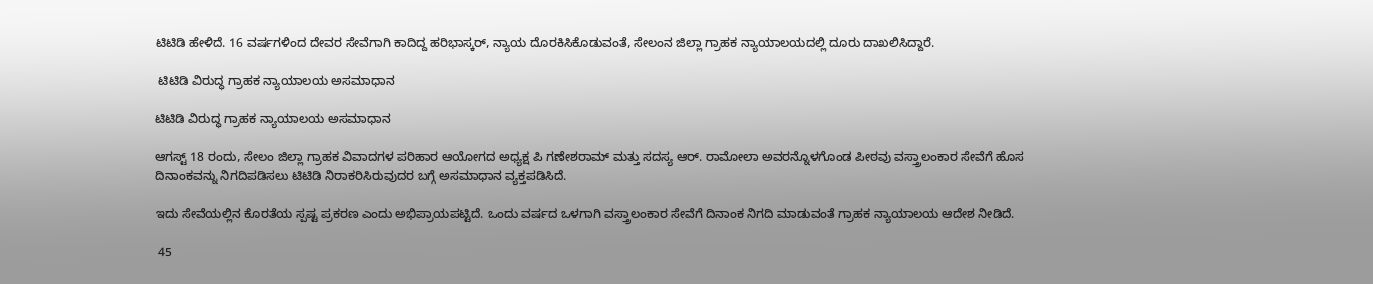ಟಿಟಿಡಿ ಹೇಳಿದೆ. 16 ವರ್ಷಗಳಿಂದ ದೇವರ ಸೇವೆಗಾಗಿ ಕಾದಿದ್ದ ಹರಿಭಾಸ್ಕರ್, ನ್ಯಾಯ ದೊರಕಿಸಿಕೊಡುವಂತೆ, ಸೇಲಂನ ಜಿಲ್ಲಾ ಗ್ರಾಹಕ ನ್ಯಾಯಾಲಯದಲ್ಲಿ ದೂರು ದಾಖಲಿಸಿದ್ದಾರೆ.

 ಟಿಟಿಡಿ ವಿರುದ್ಧ ಗ್ರಾಹಕ ನ್ಯಾಯಾಲಯ ಅಸಮಾಧಾನ

ಟಿಟಿಡಿ ವಿರುದ್ಧ ಗ್ರಾಹಕ ನ್ಯಾಯಾಲಯ ಅಸಮಾಧಾನ

ಆಗಸ್ಟ್ 18 ರಂದು, ಸೇಲಂ ಜಿಲ್ಲಾ ಗ್ರಾಹಕ ವಿವಾದಗಳ ಪರಿಹಾರ ಆಯೋಗದ ಅಧ್ಯಕ್ಷ ಪಿ ಗಣೇಶರಾಮ್ ಮತ್ತು ಸದಸ್ಯ ಆರ್. ರಾಮೋಲಾ ಅವರನ್ನೊಳಗೊಂಡ ಪೀಠವು ವಸ್ತ್ರಾಲಂಕಾರ ಸೇವೆಗೆ ಹೊಸ ದಿನಾಂಕವನ್ನು ನಿಗದಿಪಡಿಸಲು ಟಿಟಿಡಿ ನಿರಾಕರಿಸಿರುವುದರ ಬಗ್ಗೆ ಅಸಮಾಧಾನ ವ್ಯಕ್ತಪಡಿಸಿದೆ.

ಇದು ಸೇವೆಯಲ್ಲಿನ ಕೊರತೆಯ ಸ್ಪಷ್ಟ ಪ್ರಕರಣ ಎಂದು ಅಭಿಪ್ರಾಯಪಟ್ಟಿದೆ. ಒಂದು ವರ್ಷದ ಒಳಗಾಗಿ ವಸ್ತ್ರಾಲಂಕಾರ ಸೇವೆಗೆ ದಿನಾಂಕ ನಿಗದಿ ಮಾಡುವಂತೆ ಗ್ರಾಹಕ ನ್ಯಾಯಾಲಯ ಆದೇಶ ನೀಡಿದೆ.

 45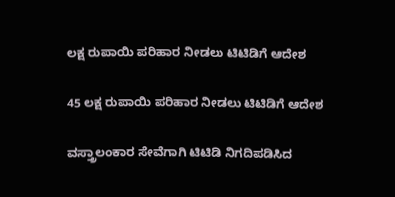ಲಕ್ಷ ರುಪಾಯಿ ಪರಿಹಾರ ನೀಡಲು ಟಿಟಿಡಿಗೆ ಆದೇಶ

45 ಲಕ್ಷ ರುಪಾಯಿ ಪರಿಹಾರ ನೀಡಲು ಟಿಟಿಡಿಗೆ ಆದೇಶ

ವಸ್ತ್ರಾಲಂಕಾರ ಸೇವೆಗಾಗಿ ಟಿಟಿಡಿ ನಿಗದಿಪಡಿಸಿದ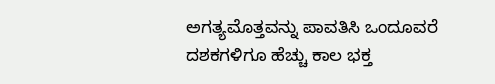ಅಗತ್ಯಮೊತ್ತವನ್ನು ಪಾವತಿಸಿ ಒಂದೂವರೆ ದಶಕಗಳಿಗೂ ಹೆಚ್ಚು ಕಾಲ ಭಕ್ತ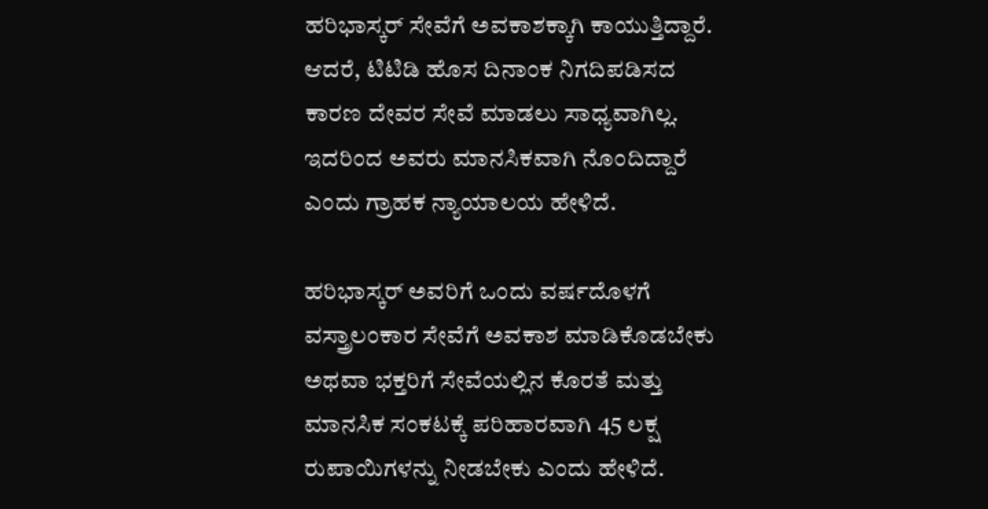ಹರಿಭಾಸ್ಕರ್ ಸೇವೆಗೆ ಅವಕಾಶಕ್ಕಾಗಿ ಕಾಯುತ್ತಿದ್ದಾರೆ. ಆದರೆ, ಟಿಟಿಡಿ ಹೊಸ ದಿನಾಂಕ ನಿಗದಿಪಡಿಸದ ಕಾರಣ ದೇವರ ಸೇವೆ ಮಾಡಲು ಸಾಧ್ಯವಾಗಿಲ್ಲ. ಇದರಿಂದ ಅವರು ಮಾನಸಿಕವಾಗಿ ನೊಂದಿದ್ದಾರೆ ಎಂದು ಗ್ರಾಹಕ ನ್ಯಾಯಾಲಯ ಹೇಳಿದೆ.

ಹರಿಭಾಸ್ಕರ್ ಅವರಿಗೆ ಒಂದು ವರ್ಷದೊಳಗೆ ವಸ್ತ್ರಾಲಂಕಾರ ಸೇವೆಗೆ ಅವಕಾಶ ಮಾಡಿಕೊಡಬೇಕು ಅಥವಾ ಭಕ್ತರಿಗೆ ಸೇವೆಯಲ್ಲಿನ ಕೊರತೆ ಮತ್ತು ಮಾನಸಿಕ ಸಂಕಟಕ್ಕೆ ಪರಿಹಾರವಾಗಿ 45 ಲಕ್ಷ ರುಪಾಯಿಗಳನ್ನು ನೀಡಬೇಕು ಎಂದು ಹೇಳಿದೆ.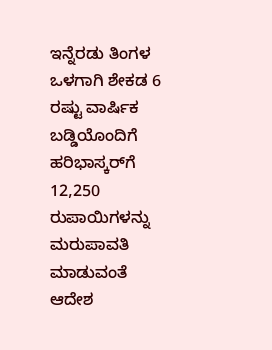ಇನ್ನೆರಡು ತಿಂಗಳ ಒಳಗಾಗಿ ಶೇಕಡ 6 ರಷ್ಟು ವಾರ್ಷಿಕ ಬಡ್ಡಿಯೊಂದಿಗೆ ಹರಿಭಾಸ್ಕರ್‌ಗೆ 12,250 ರುಪಾಯಿಗಳನ್ನು ಮರುಪಾವತಿ ಮಾಡುವಂತೆ ಆದೇಶ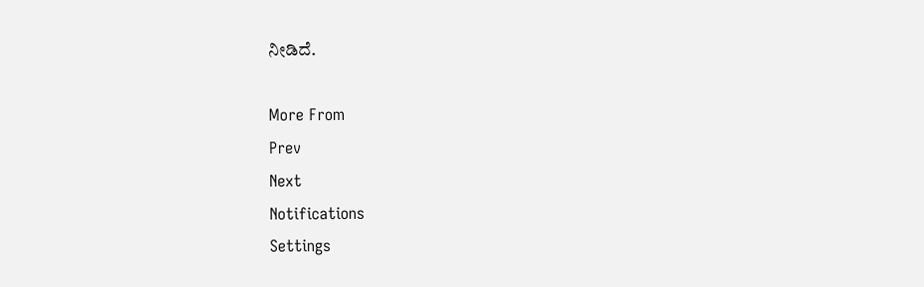ನೀಡಿದೆ.

More From
Prev
Next
Notifications
Settings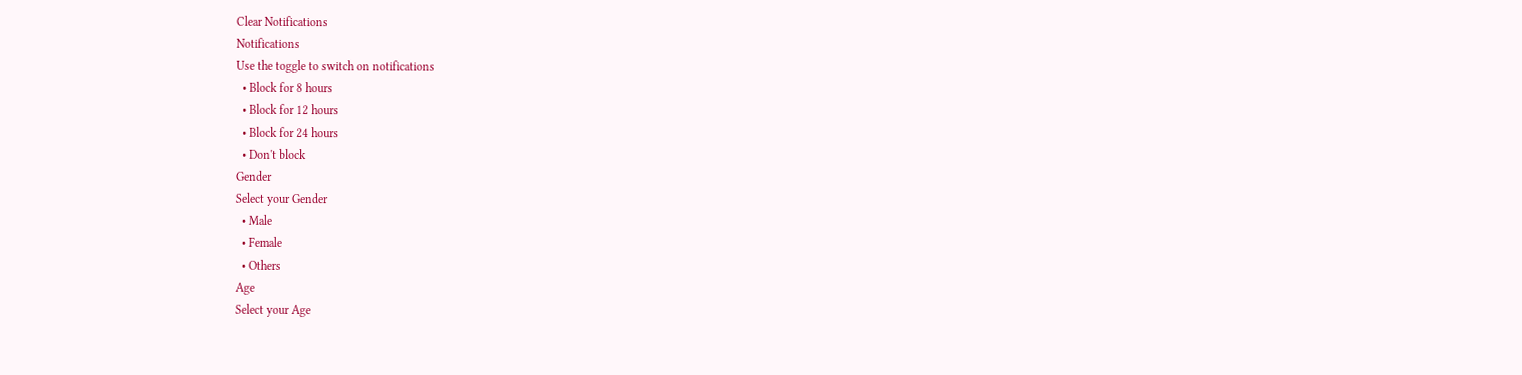Clear Notifications
Notifications
Use the toggle to switch on notifications
  • Block for 8 hours
  • Block for 12 hours
  • Block for 24 hours
  • Don't block
Gender
Select your Gender
  • Male
  • Female
  • Others
Age
Select your Age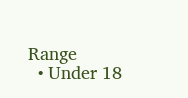Range
  • Under 18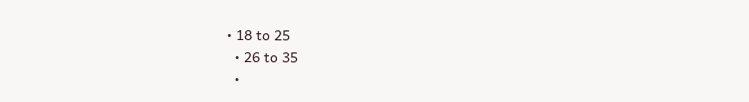• 18 to 25
  • 26 to 35
  •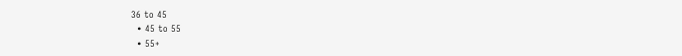36 to 45
  • 45 to 55
  • 55+